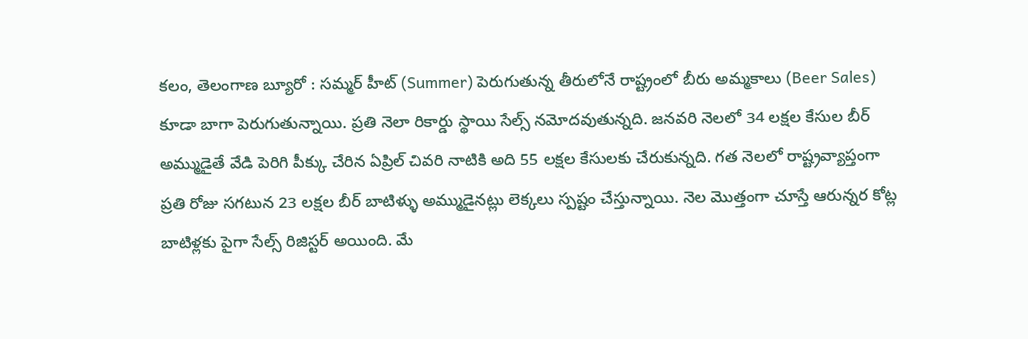కలం, తెలంగాణ బ్యూరో : సమ్మర్ హీట్ (Summer) పెరుగుతున్న తీరులోనే రాష్ట్రంలో బీరు అమ్మకాలు (Beer Sales) కూడా బాగా పెరుగుతున్నాయి. ప్రతి నెలా రికార్డు స్థాయి సేల్స్ నమోదవుతున్నది. జనవరి నెలలో 34 లక్షల కేసుల బీర్ అమ్ముడైతే వేడి పెరిగి పీక్కు చేరిన ఏప్రిల్ చివరి నాటికి అది 55 లక్షల కేసులకు చేరుకున్నది. గత నెలలో రాష్ట్రవ్యాప్తంగా ప్రతి రోజు సగటున 23 లక్షల బీర్ బాటిళ్ళు అమ్ముడైనట్లు లెక్కలు స్పష్టం చేస్తున్నాయి. నెల మొత్తంగా చూస్తే ఆరున్నర కోట్ల బాటిళ్లకు పైగా సేల్స్ రిజిస్టర్ అయింది. మే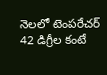నెలలో టెంపరేచర్ 42 డిగ్రీల కంటే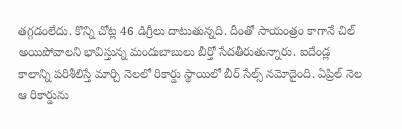తగ్గడంలేదు. కొన్ని చోట్ల 46 డిగ్రీలు దాటుతున్నది. దీంతో సాయంత్రం కాగానే చిల్ అయిపోవాలని భావిస్తున్న మందుబాబులు బీర్తో సేదతీరుతున్నారు. ఐదేండ్ల కాలాన్ని పరిశీలిస్తే మార్చి నెలలో రికార్డు స్థాయిలో బీర్ సేల్స్ నమోదైంది. ఏప్రిల్ నెల ఆ రికార్డును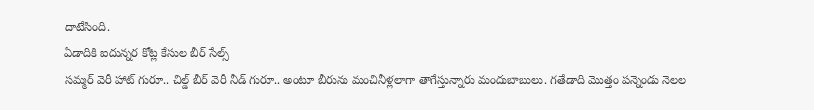దాటేసింది.
ఏడాదికి ఐదున్నర కోట్ల కేసుల బీర్ సేల్స్
సమ్మర్ వెరీ హాట్ గురూ.. చిల్డ్ బీర్ వెరీ నీడ్ గురూ.. అంటూ బీరును మంచినీళ్లలాగా తాగేస్తున్నారు మందుబాబులు. గతేడాది మొత్తం పన్నెండు నెలల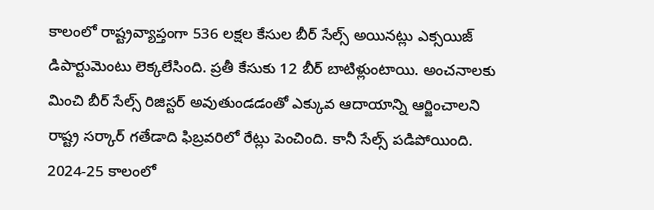కాలంలో రాష్ట్రవ్యాప్తంగా 536 లక్షల కేసుల బీర్ సేల్స్ అయినట్లు ఎక్సయిజ్ డిపార్టుమెంటు లెక్కలేసింది. ప్రతీ కేసుకు 12 బీర్ బాటిళ్లుంటాయి. అంచనాలకు మించి బీర్ సేల్స్ రిజిస్టర్ అవుతుండడంతో ఎక్కువ ఆదాయాన్ని ఆర్జించాలని రాష్ట్ర సర్కార్ గతేడాది ఫిబ్రవరిలో రేట్లు పెంచింది. కానీ సేల్స్ పడిపోయింది. 2024-25 కాలంలో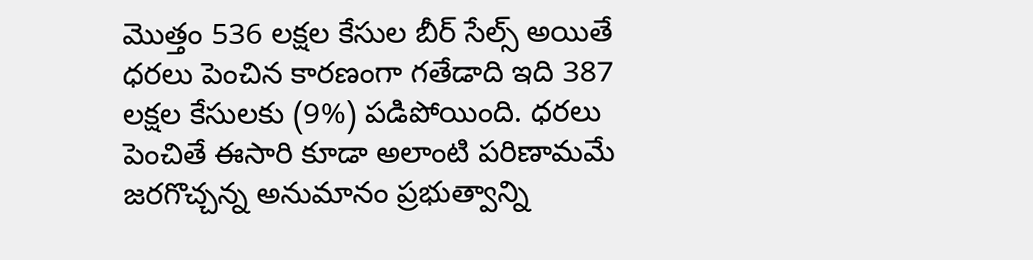మొత్తం 536 లక్షల కేసుల బీర్ సేల్స్ అయితే ధరలు పెంచిన కారణంగా గతేడాది ఇది 387 లక్షల కేసులకు (9%) పడిపోయింది. ధరలు పెంచితే ఈసారి కూడా అలాంటి పరిణామమే జరగొచ్చన్న అనుమానం ప్రభుత్వాన్ని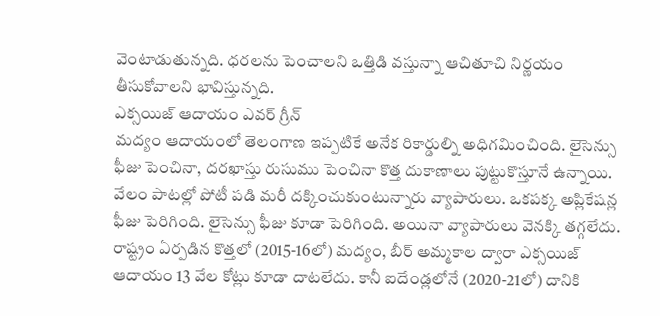వెంటాడుతున్నది. ధరలను పెంచాలని ఒత్తిడి వస్తున్నా ఆచితూచి నిర్ణయం తీసుకోవాలని భావిస్తున్నది.
ఎక్సయిజ్ ఆదాయం ఎవర్ గ్రీన్
మద్యం ఆదాయంలో తెలంగాణ ఇప్పటికే అనేక రికార్డుల్ని అధిగమించింది. లైసెన్సు ఫీజు పెంచినా, దరఖాస్తు రుసుము పెంచినా కొత్త దుకాణాలు పుట్టుకొస్తూనే ఉన్నాయి. వేలం పాటల్లో పోటీ పడి మరీ దక్కించుకుంటున్నారు వ్యాపారులు. ఒకపక్క అప్లికేషన్ల ఫీజు పెరిగింది. లైసెన్సు ఫీజు కూడా పెరిగింది. అయినా వ్యాపారులు వెనక్కి తగ్గలేదు. రాష్ట్రం ఏర్పడిన కొత్తలో (2015-16లో) మద్యం, బీర్ అమ్మకాల ద్వారా ఎక్సయిజ్ ఆదాయం 13 వేల కోట్లు కూడా దాటలేదు. కానీ ఐదేండ్లలోనే (2020-21లో) దానికి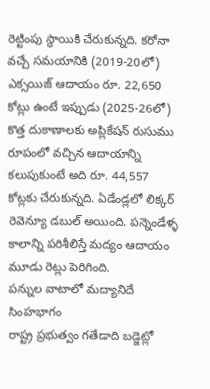రెట్టింపు స్థాయికి చేరుకున్నది. కరోనా వచ్చే సమయానికి (2019-20లో) ఎక్సయిజ్ ఆదాయం రూ. 22,650 కోట్లు ఉంటే ఇప్పుడు (2025-26లో) కొత్త దుకాణాలకు అప్లికేషన్ రుసుము రూపంలో వచ్చిన ఆదాయాన్ని కలుపుకుంటే అది రూ. 44,557 కోట్లకు చేరుకున్నది. ఏడేండ్లలో లిక్కర్ రెవెన్యూ డబుల్ అయింది. పన్నెండేళ్ళ కాలాన్ని పరిశీలిస్తే మద్యం ఆదాయం మూడు రెట్లు పెరిగింది.
పన్నుల వాటాలో మద్యానిదే సింహభాగం
రాష్ట్ర ప్రభుత్వం గతేడాది బడ్జెట్లో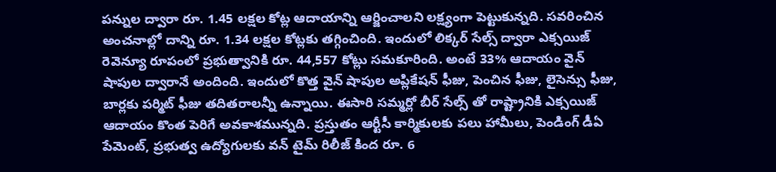పన్నుల ద్వారా రూ. 1.45 లక్షల కోట్ల ఆదాయాన్ని ఆర్జించాలని లక్ష్యంగా పెట్టుకున్నది. సవరించిన అంచనాల్లో దాన్ని రూ. 1.34 లక్షల కోట్లకు తగ్గించింది. ఇందులో లిక్కర్ సేల్స్ ద్వారా ఎక్సయిజ్ రెవెన్యూ రూపంలో ప్రభుత్వానికి రూ. 44,557 కోట్లు సమకూరింది. అంటే 33% ఆదాయం వైన్ షాపుల ద్వారానే అందింది. ఇందులో కొత్త వైన్ షాపుల అప్లికేషన్ ఫీజు, పెంచిన ఫీజు, లైసెన్సు ఫీజు, బార్లకు పర్మిట్ ఫీజు తదితరాలన్నీ ఉన్నాయి. ఈసారి సమ్మర్లో బీర్ సేల్స్ తో రాష్ట్రానికి ఎక్సయిజ్ ఆదాయం కొంత పెరిగే అవకాశమున్నది. ప్రస్తుతం ఆర్టీసీ కార్మికులకు పలు హామీలు, పెండింగ్ డీఏ పేమెంట్, ప్రభుత్వ ఉద్యోగులకు వన్ టైమ్ రిలీజ్ కింద రూ. 6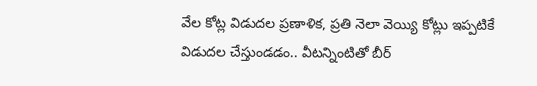వేల కోట్ల విడుదల ప్రణాళిక, ప్రతి నెలా వెయ్యి కోట్లు ఇప్పటికే విడుదల చేస్తుండడం.. వీటన్నింటితో బీర్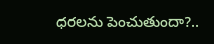ధరలను పెంచుతుందా?..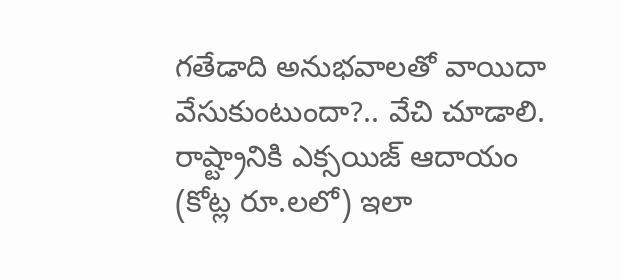గతేడాది అనుభవాలతో వాయిదా వేసుకుంటుందా?.. వేచి చూడాలి.
రాష్ట్రానికి ఎక్సయిజ్ ఆదాయం (కోట్ల రూ.లలో) ఇలా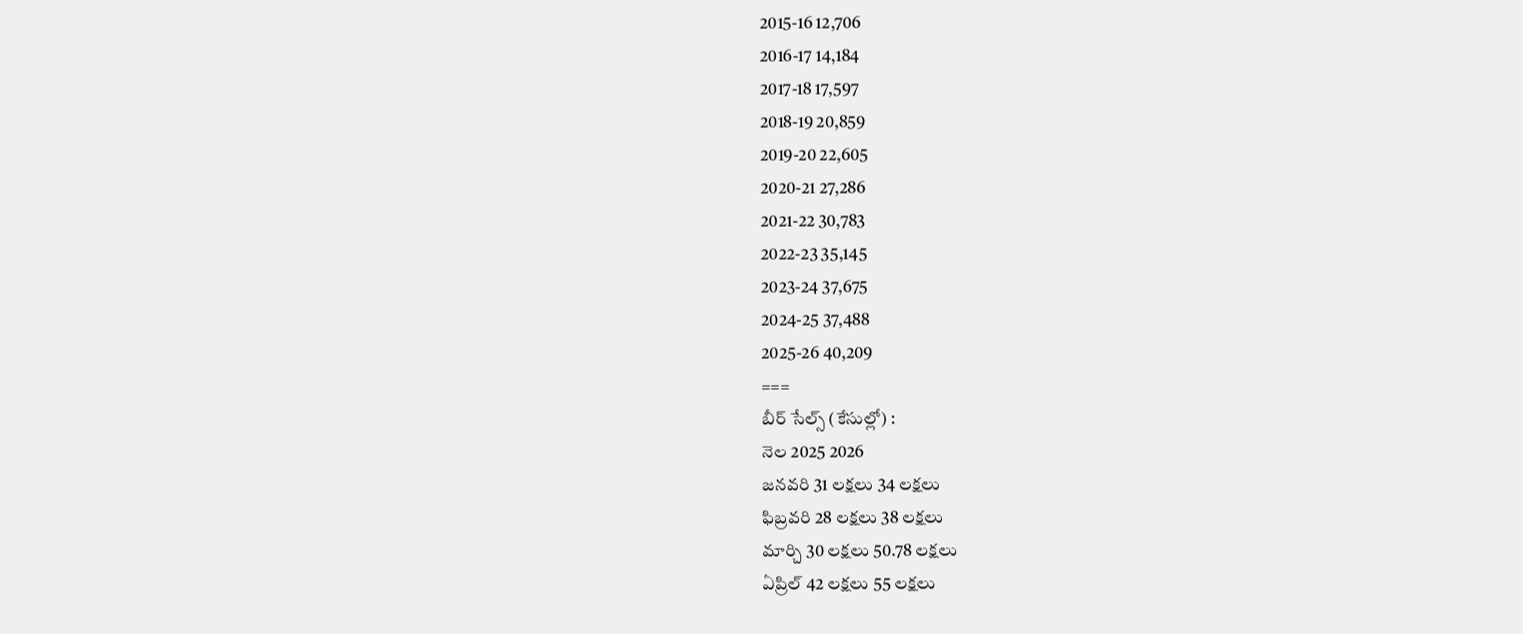2015-16 12,706
2016-17 14,184
2017-18 17,597
2018-19 20,859
2019-20 22,605
2020-21 27,286
2021-22 30,783
2022-23 35,145
2023-24 37,675
2024-25 37,488
2025-26 40,209
===
బీర్ సేల్స్ (కేసుల్లో) :
నెల 2025 2026
జనవరి 31 లక్షలు 34 లక్షలు
ఫిబ్రవరి 28 లక్షలు 38 లక్షలు
మార్చి 30 లక్షలు 50.78 లక్షలు
ఏప్రిల్ 42 లక్షలు 55 లక్షలు